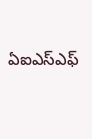ఏఐఎస్ఎఫ్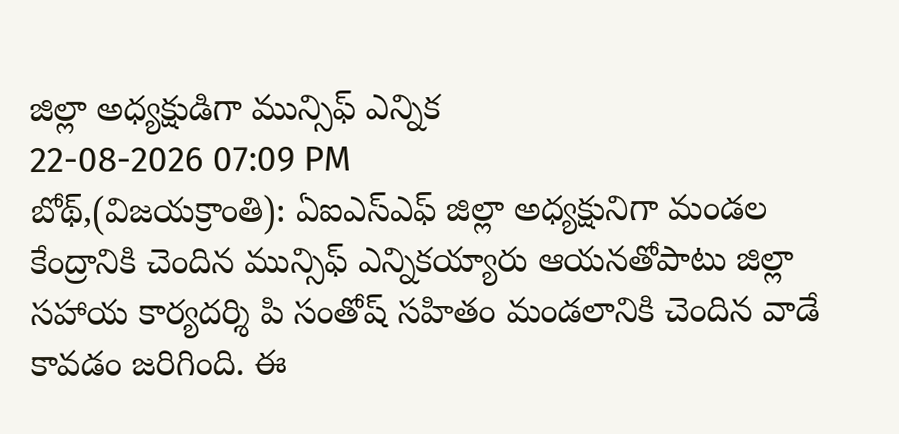జిల్లా అధ్యక్షుడిగా మున్సిఫ్ ఎన్నిక
22-08-2026 07:09 PM
బోథ్,(విజయక్రాంతి): ఏఐఎస్ఎఫ్ జిల్లా అధ్యక్షునిగా మండల కేంద్రానికి చెందిన మున్సిఫ్ ఎన్నికయ్యారు ఆయనతోపాటు జిల్లా సహాయ కార్యదర్శి పి సంతోష్ సహితం మండలానికి చెందిన వాడే కావడం జరిగింది. ఈ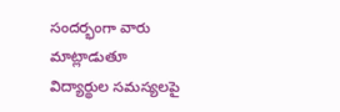సందర్భంగా వారు మాట్లాడుతూ విద్యార్థుల సమస్యలపై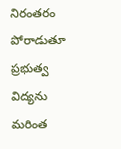నిరంతరం పోరాడుతూ ప్రభుత్వ విద్యను మరింత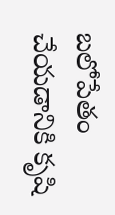బలోపేతం చేయడానికి కృషి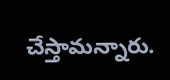చేస్తామన్నారు.